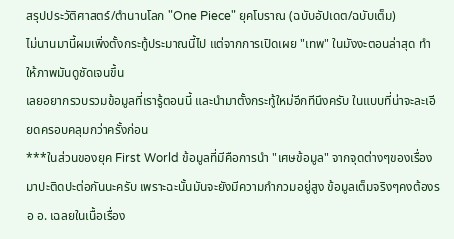สรุปประวัติศาสตร์/ตำนานโลก "One Piece" ยุคโบราณ (ฉบับอัปเดต/ฉบับเต็ม)
ไม่นานมานี้ผมเพิ่งตั้งกระทู้ประมาณนี้ไป แต่จากการเปิดเผย "เทพ" ในมังงะตอนล่าสุด ทำให้ภาพมันดูชัดเจนขึ้น
เลยอยากรวบรวมข้อมูลที่เรารู้ตอนนี้ และนำมาตั้งกระทู้ใหม่อีกทีนึงครับ ในแบบที่น่าจะละเอียดครอบคลุมกว่าครั้งก่อน
***ในส่วนของยุค First World ข้อมูลที่มีคือการนำ "เศษข้อมูล" จากจุดต่างๆของเรื่อง มาปะติดปะต่อกันนะครับ เพราะฉะนั้นมันจะยังมีความกำกวมอยู่สูง ข้อมูลเต็มจริงๆคงต้องรอ อ. เฉลยในเนื้อเรื่อง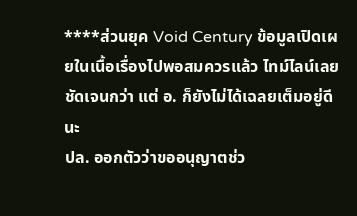****ส่วนยุค Void Century ข้อมูลเปิดเผยในเนื้อเรื่องไปพอสมควรแล้ว ไทม์ไลน์เลยชัดเจนกว่า แต่ อ. ก็ยังไม่ได้เฉลยเต็มอยู่ดีนะ
ปล. ออกตัวว่าขออนุญาตช่ว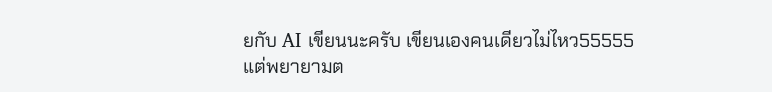ยกับ AI เขียนนะครับ เขียนเองคนเดียวไม่ไหว55555
แต่พยายามต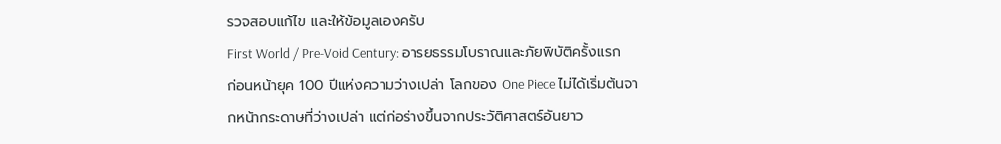รวจสอบแก้ไข และให้ข้อมูลเองครับ
First World / Pre-Void Century: อารยธรรมโบราณและภัยพิบัติครั้งแรก
ก่อนหน้ายุค 100 ปีแห่งความว่างเปล่า โลกของ One Piece ไม่ได้เริ่มต้นจากหน้ากระดาษที่ว่างเปล่า แต่ก่อร่างขึ้นจากประวัติศาสตร์อันยาว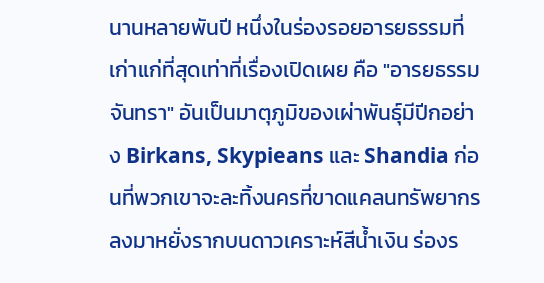นานหลายพันปี หนึ่งในร่องรอยอารยธรรมที่เก่าแก่ที่สุดเท่าที่เรื่องเปิดเผย คือ "อารยธรรมจันทรา" อันเป็นมาตุภูมิของเผ่าพันธุ์มีปีกอย่าง Birkans, Skypieans และ Shandia ก่อนที่พวกเขาจะละทิ้งนครที่ขาดแคลนทรัพยากร ลงมาหยั่งรากบนดาวเคราะห์สีน้ำเงิน ร่องร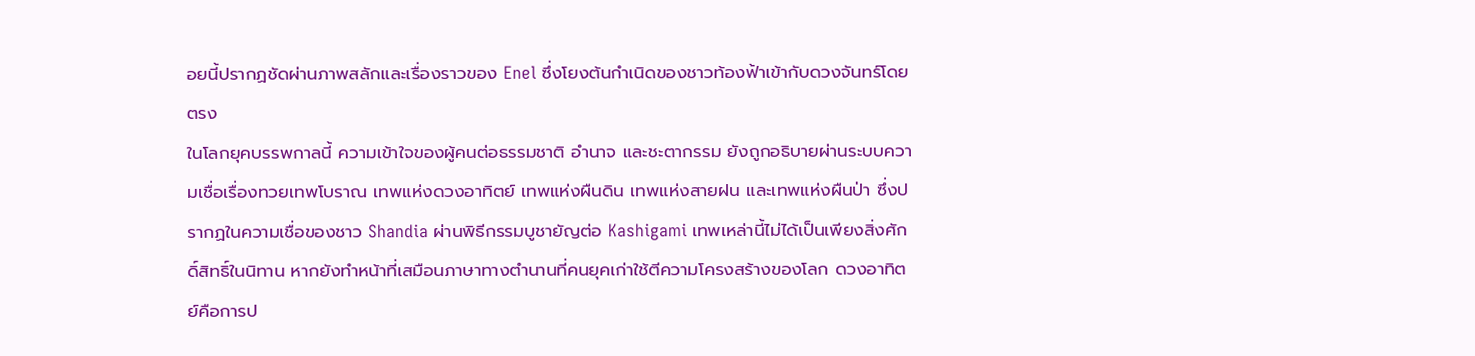อยนี้ปรากฏชัดผ่านภาพสลักและเรื่องราวของ Enel ซึ่งโยงต้นกำเนิดของชาวท้องฟ้าเข้ากับดวงจันทร์โดยตรง
ในโลกยุคบรรพกาลนี้ ความเข้าใจของผู้คนต่อธรรมชาติ อำนาจ และชะตากรรม ยังถูกอธิบายผ่านระบบความเชื่อเรื่องทวยเทพโบราณ เทพแห่งดวงอาทิตย์ เทพแห่งผืนดิน เทพแห่งสายฝน และเทพแห่งผืนป่า ซึ่งปรากฏในความเชื่อของชาว Shandia ผ่านพิธีกรรมบูชายัญต่อ Kashigami เทพเหล่านี้ไม่ได้เป็นเพียงสิ่งศักดิ์สิทธิ์ในนิทาน หากยังทำหน้าที่เสมือนภาษาทางตำนานที่คนยุคเก่าใช้ตีความโครงสร้างของโลก ดวงอาทิตย์คือการป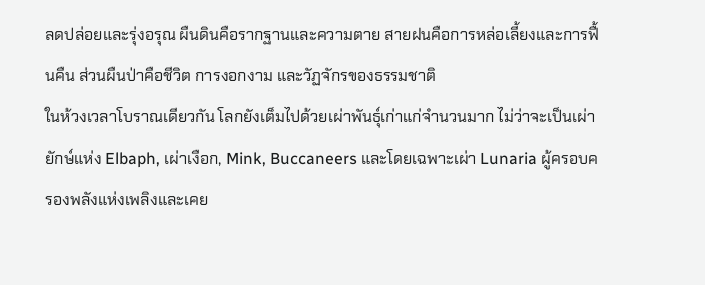ลดปล่อยและรุ่งอรุณ ผืนดินคือรากฐานและความตาย สายฝนคือการหล่อเลี้ยงและการฟื้นคืน ส่วนผืนป่าคือชีวิต การงอกงาม และวัฏจักรของธรรมชาติ
ในห้วงเวลาโบราณเดียวกัน โลกยังเต็มไปด้วยเผ่าพันธุ์เก่าแก่จำนวนมาก ไม่ว่าจะเป็นเผ่ายักษ์แห่ง Elbaph, เผ่าเงือก, Mink, Buccaneers และโดยเฉพาะเผ่า Lunaria ผู้ครอบครองพลังแห่งเพลิงและเคย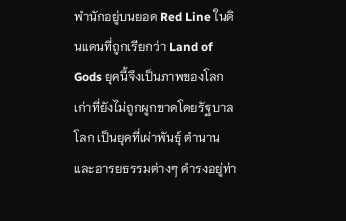พำนักอยู่บนยอด Red Line ในดินแดนที่ถูกเรียกว่า Land of Gods ยุคนี้จึงเป็นภาพของโลกเก่าที่ยังไม่ถูกผูกขาดโดยรัฐบาลโลก เป็นยุคที่เผ่าพันธุ์ ตำนาน และอารยธรรมต่างๆ ดำรงอยู่ท่า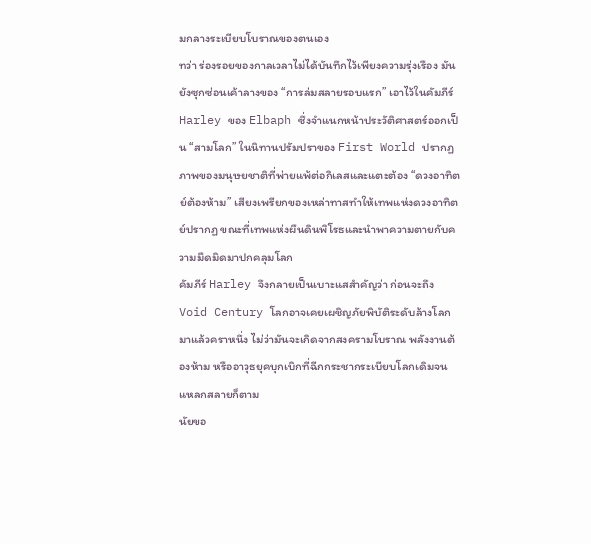มกลางระเบียบโบราณของตนเอง
ทว่า ร่องรอยของกาลเวลาไม่ได้บันทึกไว้เพียงความรุ่งเรือง มันยังซุกซ่อนเค้าลางของ “การล่มสลายรอบแรก” เอาไว้ในคัมภีร์ Harley ของ Elbaph ซึ่งจำแนกหน้าประวัติศาสตร์ออกเป็น “สามโลก” ในนิทานปรัมปราของ First World ปรากฏภาพของมนุษยชาติที่พ่ายแพ้ต่อกิเลสและแตะต้อง “ดวงอาทิตย์ต้องห้าม” เสียงเพรียกของเหล่าทาสทำให้เทพแห่งดวงอาทิตย์ปรากฏ ขณะที่เทพแห่งผืนดินพิโรธและนำพาความตายกับความมืดมิดมาปกคลุมโลก
คัมภีร์ Harley จึงกลายเป็นเบาะแสสำคัญว่า ก่อนจะถึง Void Century โลกอาจเคยเผชิญภัยพิบัติระดับล้างโลกมาแล้วคราหนึ่ง ไม่ว่ามันจะเกิดจากสงครามโบราณ พลังงานต้องห้าม หรืออาวุธยุคบุกเบิกที่ฉีกกระชากระเบียบโลกเดิมจนแหลกสลายก็ตาม
นัยขอ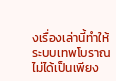งเรื่องเล่านี้ทำให้ระบบเทพโบราณไม่ได้เป็นเพียง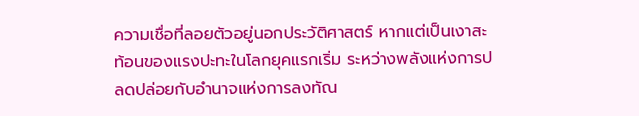ความเชื่อที่ลอยตัวอยู่นอกประวัติศาสตร์ หากแต่เป็นเงาสะท้อนของแรงปะทะในโลกยุคแรกเริ่ม ระหว่างพลังแห่งการปลดปล่อยกับอำนาจแห่งการลงทัณ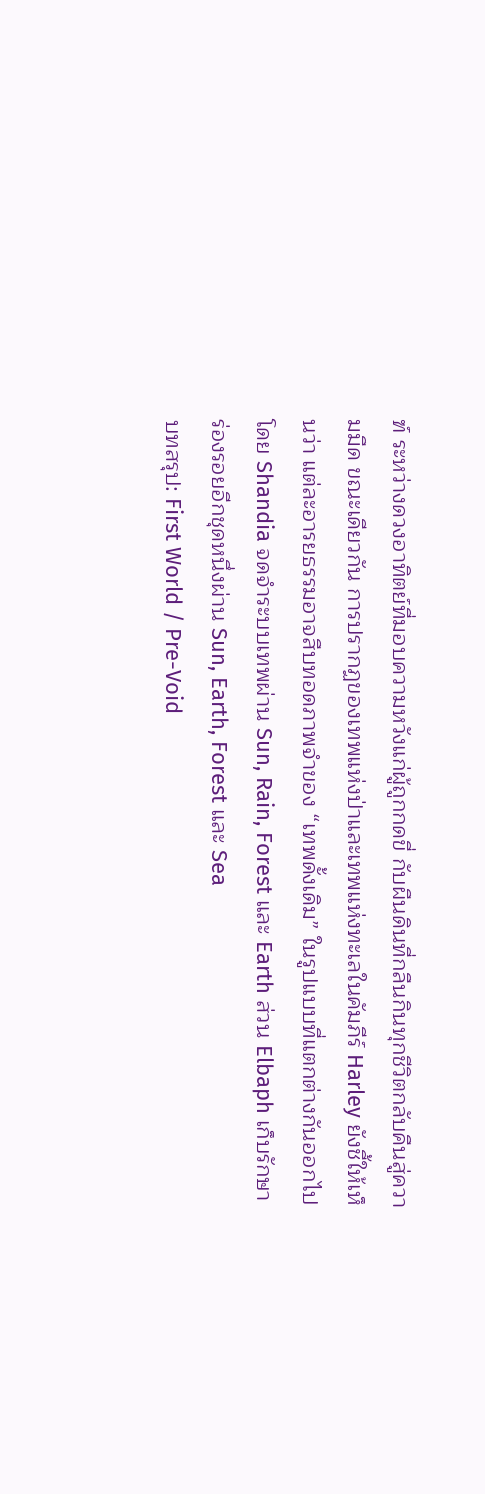ฑ์ ระหว่างดวงอาทิตย์ที่มอบความหวังแก่ผู้ถูกกดขี่ กับผืนดินที่กลืนกินทุกชีวิตกลับคืนสู่ความมืด ขณะเดียวกัน การปรากฏของเทพแห่งป่าและเทพแห่งทะเลในคัมภีร์ Harley ยังชี้ให้เห็นว่า แต่ละอารยธรรมอาจสืบทอดภาพจำของ “เทพดั้งเดิม” ในรูปแบบที่แตกต่างกันออกไป โดย Shandia จดจำระบบเทพผ่าน Sun, Rain, Forest และ Earth ส่วน Elbaph เก็บรักษาร่องรอยอีกชุดหนึ่งผ่าน Sun, Earth, Forest และ Sea
บทสรุป: First World / Pre-Void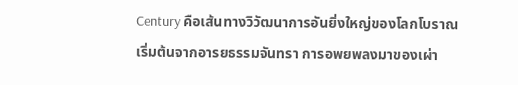Century คือเส้นทางวิวัฒนาการอันยิ่งใหญ่ของโลกโบราณ เริ่มต้นจากอารยธรรมจันทรา การอพยพลงมาของเผ่า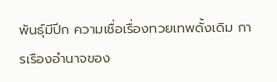พันธุ์มีปีก ความเชื่อเรื่องทวยเทพดั้งเดิม การเรืองอำนาจของ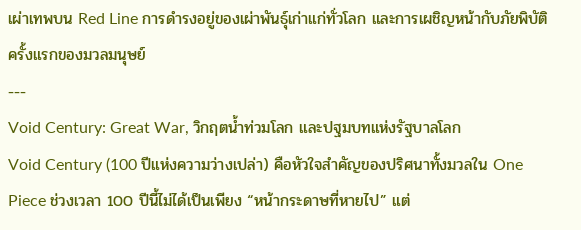เผ่าเทพบน Red Line การดำรงอยู่ของเผ่าพันธุ์เก่าแก่ทั่วโลก และการเผชิญหน้ากับภัยพิบัติครั้งแรกของมวลมนุษย์
---
Void Century: Great War, วิกฤตน้ำท่วมโลก และปฐมบทแห่งรัฐบาลโลก
Void Century (100 ปีแห่งความว่างเปล่า) คือหัวใจสำคัญของปริศนาทั้งมวลใน One Piece ช่วงเวลา 100 ปีนี้ไม่ได้เป็นเพียง “หน้ากระดาษที่หายไป” แต่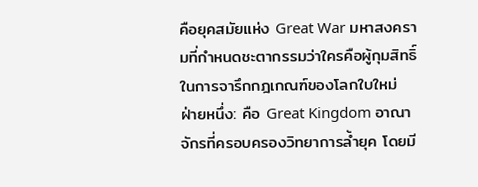คือยุคสมัยแห่ง Great War มหาสงครามที่กำหนดชะตากรรมว่าใครคือผู้กุมสิทธิ์ในการจารึกกฎเกณฑ์ของโลกใบใหม่
ฝ่ายหนึ่ง: คือ Great Kingdom อาณาจักรที่ครอบครองวิทยาการล้ำยุค โดยมี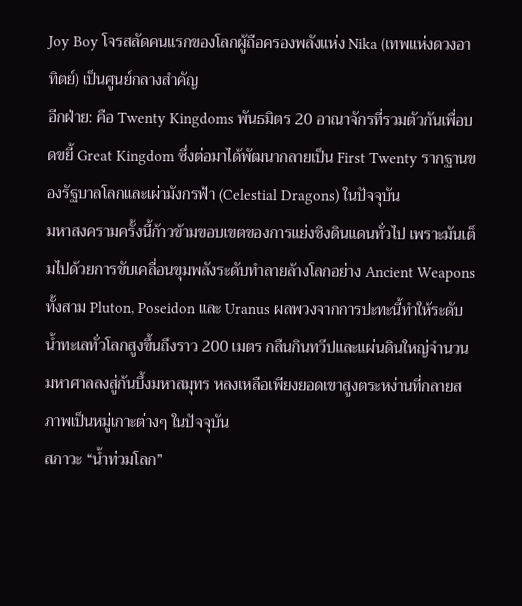Joy Boy โจรสลัดคนแรกของโลกผู้ถือครองพลังแห่ง Nika (เทพแห่งดวงอาทิตย์) เป็นศูนย์กลางสำคัญ
อีกฝ่าย: คือ Twenty Kingdoms พันธมิตร 20 อาณาจักรที่รวมตัวกันเพื่อบดขยี้ Great Kingdom ซึ่งต่อมาได้พัฒนากลายเป็น First Twenty รากฐานของรัฐบาลโลกและเผ่ามังกรฟ้า (Celestial Dragons) ในปัจจุบัน
มหาสงครามครั้งนี้ก้าวข้ามขอบเขตของการแย่งชิงดินแดนทั่วไป เพราะมันเต็มไปด้วยการขับเคลื่อนขุมพลังระดับทำลายล้างโลกอย่าง Ancient Weapons ทั้งสาม Pluton, Poseidon และ Uranus ผลพวงจากการปะทะนี้ทำให้ระดับน้ำทะเลทั่วโลกสูงขึ้นถึงราว 200 เมตร กลืนกินทวีปและแผ่นดินใหญ่จำนวนมหาศาลลงสู่ก้นบึ้งมหาสมุทร หลงเหลือเพียงยอดเขาสูงตระหง่านที่กลายสภาพเป็นหมู่เกาะต่างๆ ในปัจจุบัน
สภาวะ “น้ำท่วมโลก”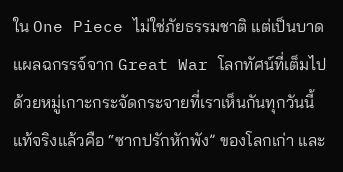ใน One Piece ไม่ใช่ภัยธรรมชาติ แต่เป็นบาดแผลฉกรรจ์จาก Great War โลกทัศน์ที่เต็มไปด้วยหมู่เกาะกระจัดกระจายที่เราเห็นกันทุกวันนี้ แท้จริงแล้วคือ “ซากปรักหักพัง” ของโลกเก่า และ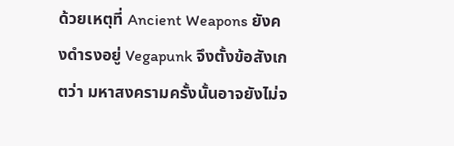ด้วยเหตุที่ Ancient Weapons ยังคงดำรงอยู่ Vegapunk จึงตั้งข้อสังเกตว่า มหาสงครามครั้งนั้นอาจยังไม่จ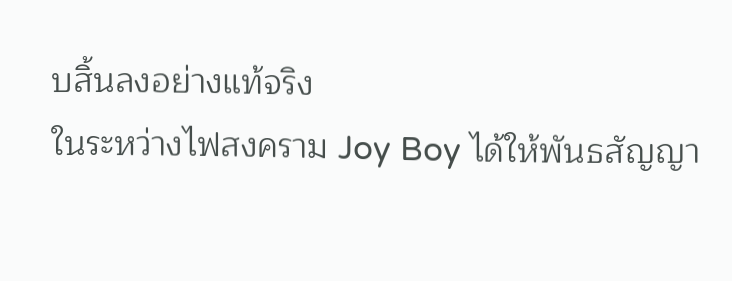บสิ้นลงอย่างแท้จริง
ในระหว่างไฟสงคราม Joy Boy ได้ให้พันธสัญญา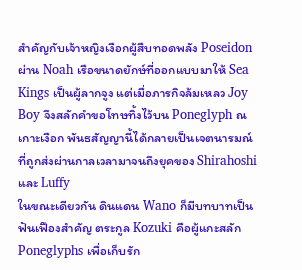สำคัญกับเจ้าหญิงเงือกผู้สืบทอดพลัง Poseidon ผ่าน Noah เรือขนาดยักษ์ที่ออกแบบมาให้ Sea Kings เป็นผู้ลากจูง แต่เมื่อภารกิจล้มเหลว Joy Boy จึงสลักคำขอโทษทิ้งไว้บน Poneglyph ณ เกาะเงือก พันธสัญญานี้ได้กลายเป็นเจตนารมณ์ที่ถูกส่งผ่านกาลเวลามาจนถึงยุคของ Shirahoshi และ Luffy
ในขณะเดียวกัน ดินแดน Wano ก็มีบทบาทเป็นฟันเฟืองสำคัญ ตระกูล Kozuki คือผู้แกะสลัก Poneglyphs เพื่อเก็บรัก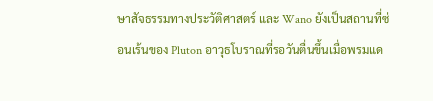ษาสัจธรรมทางประวัติศาสตร์ และ Wano ยังเป็นสถานที่ซ่อนเร้นของ Pluton อาวุธโบราณที่รอวันตื่นขึ้นเมื่อพรมแด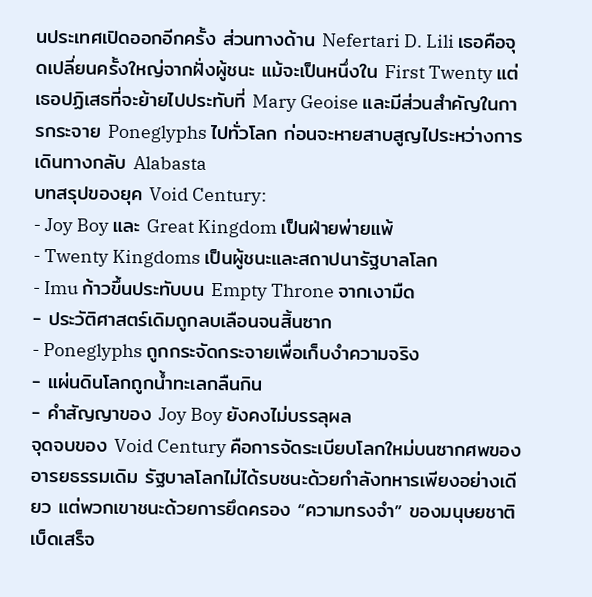นประเทศเปิดออกอีกครั้ง ส่วนทางด้าน Nefertari D. Lili เธอคือจุดเปลี่ยนครั้งใหญ่จากฝั่งผู้ชนะ แม้จะเป็นหนึ่งใน First Twenty แต่เธอปฏิเสธที่จะย้ายไปประทับที่ Mary Geoise และมีส่วนสำคัญในการกระจาย Poneglyphs ไปทั่วโลก ก่อนจะหายสาบสูญไประหว่างการเดินทางกลับ Alabasta
บทสรุปของยุค Void Century:
- Joy Boy และ Great Kingdom เป็นฝ่ายพ่ายแพ้
- Twenty Kingdoms เป็นผู้ชนะและสถาปนารัฐบาลโลก
- Imu ก้าวขึ้นประทับบน Empty Throne จากเงามืด
- ประวัติศาสตร์เดิมถูกลบเลือนจนสิ้นซาก
- Poneglyphs ถูกกระจัดกระจายเพื่อเก็บงำความจริง
- แผ่นดินโลกถูกน้ำทะเลกลืนกิน
- คำสัญญาของ Joy Boy ยังคงไม่บรรลุผล
จุดจบของ Void Century คือการจัดระเบียบโลกใหม่บนซากศพของอารยธรรมเดิม รัฐบาลโลกไม่ได้รบชนะด้วยกำลังทหารเพียงอย่างเดียว แต่พวกเขาชนะด้วยการยึดครอง “ความทรงจำ” ของมนุษยชาติเบ็ดเสร็จ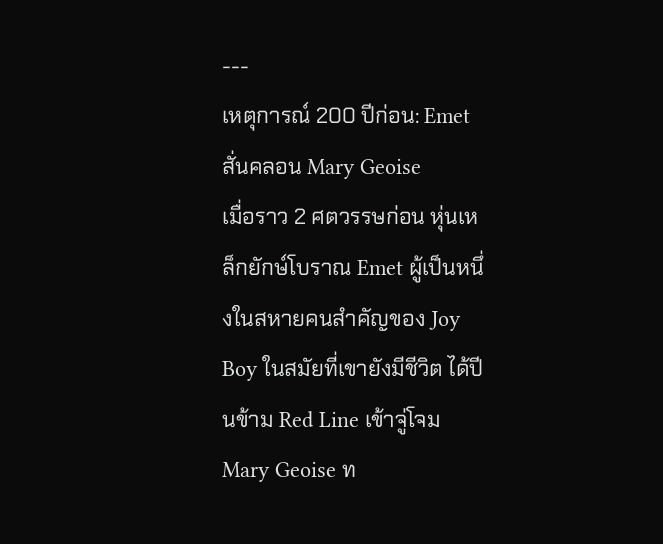---
เหตุการณ์ 200 ปีก่อน: Emet สั่นคลอน Mary Geoise
เมื่อราว 2 ศตวรรษก่อน หุ่นเหล็กยักษ์โบราณ Emet ผู้เป็นหนึ่งในสหายคนสำคัญของ Joy Boy ในสมัยที่เขายังมีชีวิต ได้ปีนข้าม Red Line เข้าจู่โจม Mary Geoise ท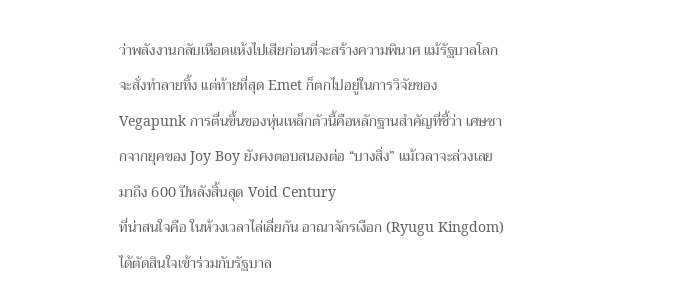ว่าพลังงานกลับเหือดแห้งไปเสียก่อนที่จะสร้างความพินาศ แม้รัฐบาลโลกจะสั่งทำลายทิ้ง แต่ท้ายที่สุด Emet ก็ตกไปอยู่ในการวิจัยของ Vegapunk การตื่นขึ้นของหุ่นเหล็กตัวนี้คือหลักฐานสำคัญที่ชี้ว่า เศษซากจากยุคของ Joy Boy ยังคงตอบสนองต่อ “บางสิ่ง” แม้เวลาจะล่วงเลยมาถึง 600 ปีหลังสิ้นสุด Void Century
ที่น่าสนใจคือ ในห้วงเวลาไล่เลี่ยกัน อาณาจักรเงือก (Ryugu Kingdom) ได้ตัดสินใจเข้าร่วมกับรัฐบาล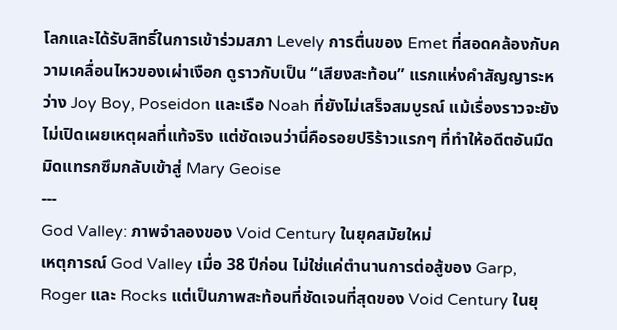โลกและได้รับสิทธิ์ในการเข้าร่วมสภา Levely การตื่นของ Emet ที่สอดคล้องกับความเคลื่อนไหวของเผ่าเงือก ดูราวกับเป็น “เสียงสะท้อน” แรกแห่งคำสัญญาระหว่าง Joy Boy, Poseidon และเรือ Noah ที่ยังไม่เสร็จสมบูรณ์ แม้เรื่องราวจะยังไม่เปิดเผยเหตุผลที่แท้จริง แต่ชัดเจนว่านี่คือรอยปริร้าวแรกๆ ที่ทำให้อดีตอันมืดมิดแทรกซึมกลับเข้าสู่ Mary Geoise
---
God Valley: ภาพจำลองของ Void Century ในยุคสมัยใหม่
เหตุการณ์ God Valley เมื่อ 38 ปีก่อน ไม่ใช่แค่ตำนานการต่อสู้ของ Garp, Roger และ Rocks แต่เป็นภาพสะท้อนที่ชัดเจนที่สุดของ Void Century ในยุ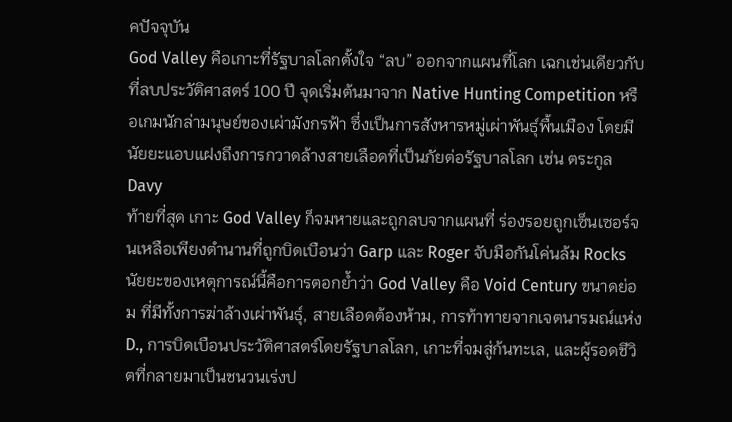คปัจจุบัน
God Valley คือเกาะที่รัฐบาลโลกตั้งใจ “ลบ” ออกจากแผนที่โลก เฉกเช่นเดียวกับที่ลบประวัติศาสตร์ 100 ปี จุดเริ่มต้นมาจาก Native Hunting Competition หรือเกมนักล่ามนุษย์ของเผ่ามังกรฟ้า ซึ่งเป็นการสังหารหมู่เผ่าพันธุ์พื้นเมือง โดยมีนัยยะแอบแฝงถึงการกวาดล้างสายเลือดที่เป็นภัยต่อรัฐบาลโลก เช่น ตระกูล Davy
ท้ายที่สุด เกาะ God Valley ก็จมหายและถูกลบจากแผนที่ ร่องรอยถูกเซ็นเซอร์จนเหลือเพียงตำนานที่ถูกบิดเบือนว่า Garp และ Roger จับมือกันโค่นล้ม Rocks นัยยะของเหตุการณ์นี้คือการตอกย้ำว่า God Valley คือ Void Century ขนาดย่อม ที่มีทั้งการฆ่าล้างเผ่าพันธุ์, สายเลือดต้องห้าม, การท้าทายจากเจตนารมณ์แห่ง D., การบิดเบือนประวัติศาสตร์โดยรัฐบาลโลก, เกาะที่จมสู่ก้นทะเล, และผู้รอดชีวิตที่กลายมาเป็นชนวนเร่งป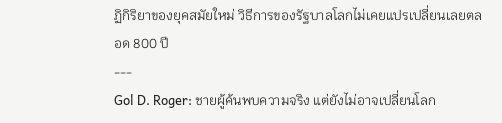ฏิกิริยาของยุคสมัยใหม่ วิธีการของรัฐบาลโลกไม่เคยแปรเปลี่ยนเลยตลอด 800 ปี
---
Gol D. Roger: ชายผู้ค้นพบความจริง แต่ยังไม่อาจเปลี่ยนโลก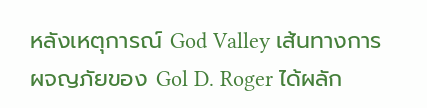หลังเหตุการณ์ God Valley เส้นทางการผจญภัยของ Gol D. Roger ได้ผลัก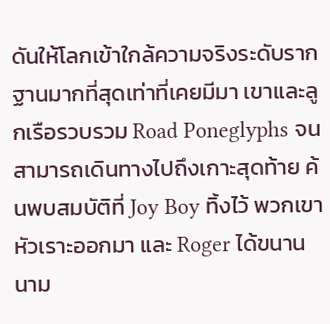ดันให้โลกเข้าใกล้ความจริงระดับรากฐานมากที่สุดเท่าที่เคยมีมา เขาและลูกเรือรวบรวม Road Poneglyphs จนสามารถเดินทางไปถึงเกาะสุดท้าย ค้นพบสมบัติที่ Joy Boy ทิ้งไว้ พวกเขาหัวเราะออกมา และ Roger ได้ขนานนาม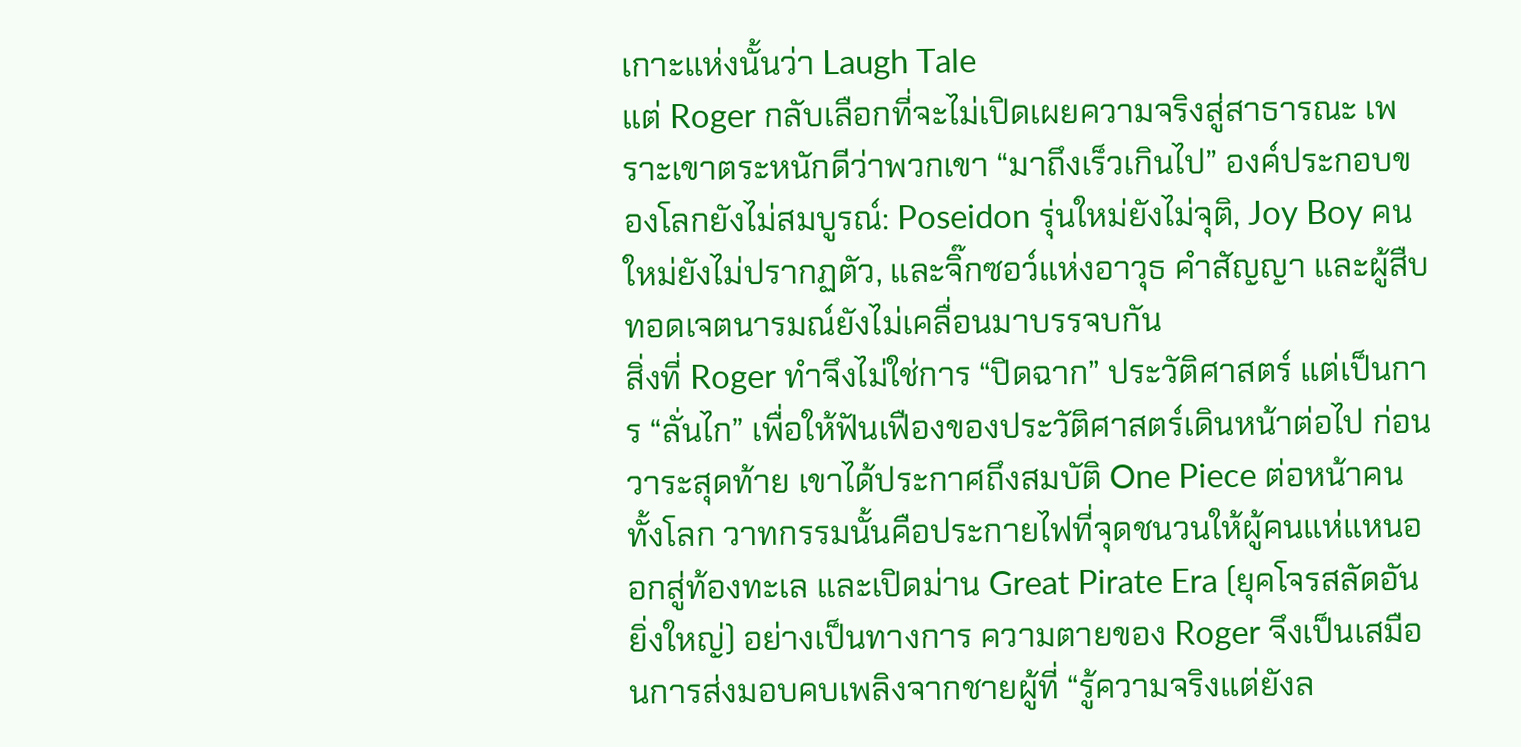เกาะแห่งนั้นว่า Laugh Tale
แต่ Roger กลับเลือกที่จะไม่เปิดเผยความจริงสู่สาธารณะ เพราะเขาตระหนักดีว่าพวกเขา “มาถึงเร็วเกินไป” องค์ประกอบของโลกยังไม่สมบูรณ์: Poseidon รุ่นใหม่ยังไม่จุติ, Joy Boy คนใหม่ยังไม่ปรากฏตัว, และจิ๊กซอว์แห่งอาวุธ คำสัญญา และผู้สืบทอดเจตนารมณ์ยังไม่เคลื่อนมาบรรจบกัน
สิ่งที่ Roger ทำจึงไม่ใช่การ “ปิดฉาก” ประวัติศาสตร์ แต่เป็นการ “ลั่นไก” เพื่อให้ฟันเฟืองของประวัติศาสตร์เดินหน้าต่อไป ก่อนวาระสุดท้าย เขาได้ประกาศถึงสมบัติ One Piece ต่อหน้าคนทั้งโลก วาทกรรมนั้นคือประกายไฟที่จุดชนวนให้ผู้คนแห่แหนออกสู่ท้องทะเล และเปิดม่าน Great Pirate Era (ยุคโจรสลัดอันยิ่งใหญ่) อย่างเป็นทางการ ความตายของ Roger จึงเป็นเสมือนการส่งมอบคบเพลิงจากชายผู้ที่ “รู้ความจริงแต่ยังล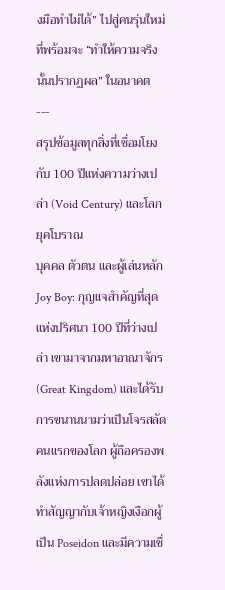งมือทำไม่ได้” ไปสู่คนรุ่นใหม่ที่พร้อมจะ “ทำให้ความจริงนั้นปรากฏผล” ในอนาคต
---
สรุปข้อมูลทุกสิ่งที่เชื่อมโยงกับ 100 ปีแห่งความว่างเปล่า (Void Century) และโลกยุคโบราณ
บุคคล ตัวตน และผู้เล่นหลัก
Joy Boy: กุญแจสำคัญที่สุดแห่งปริศนา 100 ปีที่ว่างเปล่า เขามาจากมหาอาณาจักร (Great Kingdom) และได้รับการขนานนามว่าเป็นโจรสลัดคนแรกของโลก ผู้ถือครองพลังแห่งการปลดปล่อย เขาได้ทำสัญญากับเจ้าหญิงเงือกผู้เป็น Poseidon และมีความเชื่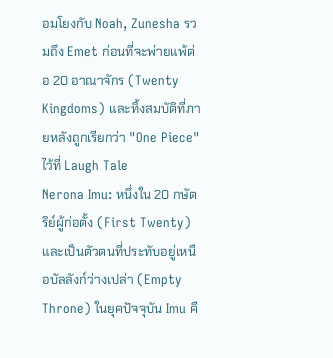อมโยงกับ Noah, Zunesha รวมถึง Emet ก่อนที่จะพ่ายแพ้ต่อ 20 อาณาจักร (Twenty Kingdoms) และทิ้งสมบัติที่ภายหลังถูกเรียกว่า "One Piece" ไว้ที่ Laugh Tale
Nerona Imu: หนึ่งใน 20 กษัตริย์ผู้ก่อตั้ง (First Twenty) และเป็นตัวตนที่ประทับอยู่เหนือบัลลังก์ว่างเปล่า (Empty Throne) ในยุคปัจจุบัน Imu คื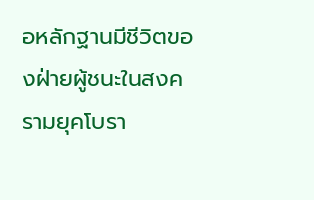อหลักฐานมีชีวิตของฝ่ายผู้ชนะในสงครามยุคโบรา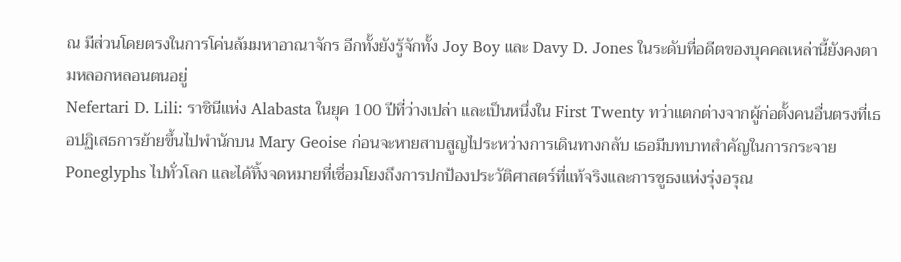ณ มีส่วนโดยตรงในการโค่นล้มมหาอาณาจักร อีกทั้งยังรู้จักทั้ง Joy Boy และ Davy D. Jones ในระดับที่อดีตของบุคคลเหล่านี้ยังคงตามหลอกหลอนตนอยู่
Nefertari D. Lili: ราชินีแห่ง Alabasta ในยุค 100 ปีที่ว่างเปล่า และเป็นหนึ่งใน First Twenty ทว่าแตกต่างจากผู้ก่อตั้งคนอื่นตรงที่เธอปฏิเสธการย้ายขึ้นไปพำนักบน Mary Geoise ก่อนจะหายสาบสูญไประหว่างการเดินทางกลับ เธอมีบทบาทสำคัญในการกระจาย Poneglyphs ไปทั่วโลก และได้ทิ้งจดหมายที่เชื่อมโยงถึงการปกป้องประวัติศาสตร์ที่แท้จริงและการชูธงแห่งรุ่งอรุณ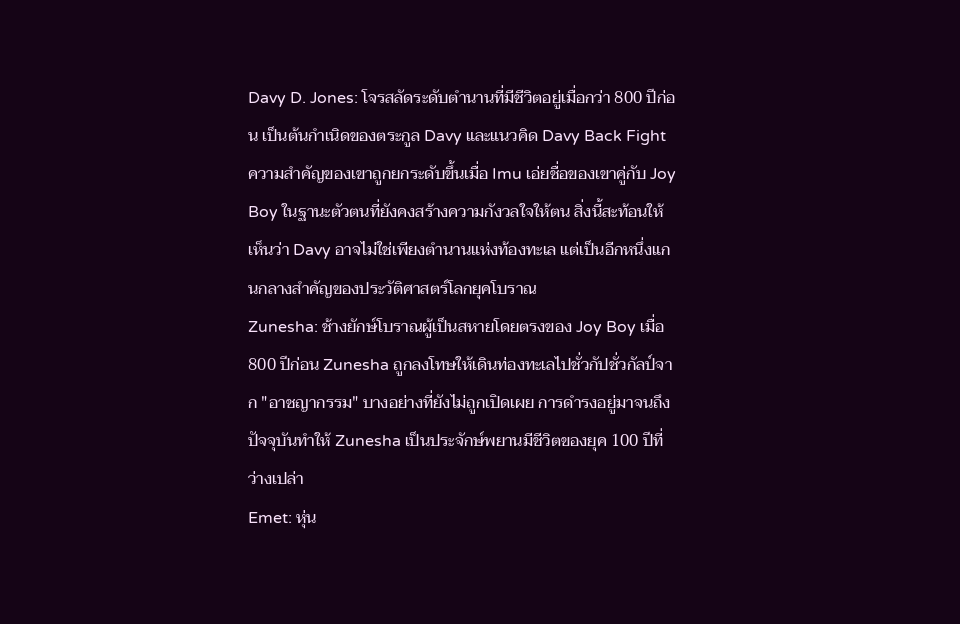Davy D. Jones: โจรสลัดระดับตำนานที่มีชีวิตอยู่เมื่อกว่า 800 ปีก่อน เป็นต้นกำเนิดของตระกูล Davy และแนวคิด Davy Back Fight ความสำคัญของเขาถูกยกระดับขึ้นเมื่อ Imu เอ่ยชื่อของเขาคู่กับ Joy Boy ในฐานะตัวตนที่ยังคงสร้างความกังวลใจให้ตน สิ่งนี้สะท้อนให้เห็นว่า Davy อาจไม่ใช่เพียงตำนานแห่งท้องทะเล แต่เป็นอีกหนึ่งแกนกลางสำคัญของประวัติศาสตร์โลกยุคโบราณ
Zunesha: ช้างยักษ์โบราณผู้เป็นสหายโดยตรงของ Joy Boy เมื่อ 800 ปีก่อน Zunesha ถูกลงโทษให้เดินท่องทะเลไปชั่วกัปชั่วกัลป์จาก "อาชญากรรม" บางอย่างที่ยังไม่ถูกเปิดเผย การดำรงอยู่มาจนถึงปัจจุบันทำให้ Zunesha เป็นประจักษ์พยานมีชีวิตของยุค 100 ปีที่ว่างเปล่า
Emet: หุ่น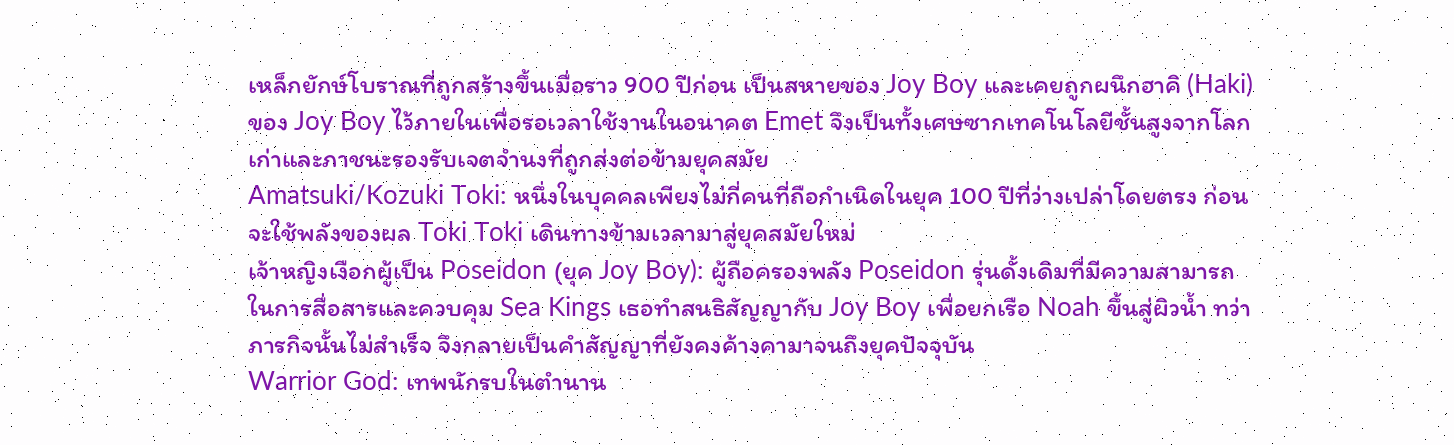เหล็กยักษ์โบราณที่ถูกสร้างขึ้นเมื่อราว 900 ปีก่อน เป็นสหายของ Joy Boy และเคยถูกผนึกฮาคิ (Haki) ของ Joy Boy ไว้ภายในเพื่อรอเวลาใช้งานในอนาคต Emet จึงเป็นทั้งเศษซากเทคโนโลยีชั้นสูงจากโลกเก่าและภาชนะรองรับเจตจำนงที่ถูกส่งต่อข้ามยุคสมัย
Amatsuki/Kozuki Toki: หนึ่งในบุคคลเพียงไม่กี่คนที่ถือกำเนิดในยุค 100 ปีที่ว่างเปล่าโดยตรง ก่อนจะใช้พลังของผล Toki Toki เดินทางข้ามเวลามาสู่ยุคสมัยใหม่
เจ้าหญิงเงือกผู้เป็น Poseidon (ยุค Joy Boy): ผู้ถือครองพลัง Poseidon รุ่นดั้งเดิมที่มีความสามารถในการสื่อสารและควบคุม Sea Kings เธอทำสนธิสัญญากับ Joy Boy เพื่อยกเรือ Noah ขึ้นสู่ผิวน้ำ ทว่าภารกิจนั้นไม่สำเร็จ จึงกลายเป็นคำสัญญาที่ยังคงค้างคามาจนถึงยุคปัจจุบัน
Warrior God: เทพนักรบในตำนาน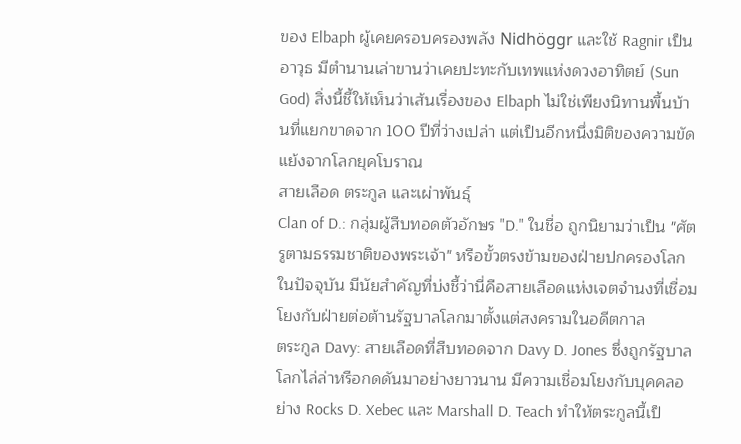ของ Elbaph ผู้เคยครอบครองพลัง Nidhöggr และใช้ Ragnir เป็นอาวุธ มีตำนานเล่าขานว่าเคยปะทะกับเทพแห่งดวงอาทิตย์ (Sun God) สิ่งนี้ชี้ให้เห็นว่าเส้นเรื่องของ Elbaph ไม่ใช่เพียงนิทานพื้นบ้านที่แยกขาดจาก 100 ปีที่ว่างเปล่า แต่เป็นอีกหนึ่งมิติของความขัดแย้งจากโลกยุคโบราณ
สายเลือด ตระกูล และเผ่าพันธุ์
Clan of D.: กลุ่มผู้สืบทอดตัวอักษร "D." ในชื่อ ถูกนิยามว่าเป็น "ศัตรูตามธรรมชาติของพระเจ้า" หรือขั้วตรงข้ามของฝ่ายปกครองโลกในปัจจุบัน มีนัยสำคัญที่บ่งชี้ว่านี่คือสายเลือดแห่งเจตจำนงที่เชื่อมโยงกับฝ่ายต่อต้านรัฐบาลโลกมาตั้งแต่สงครามในอดีตกาล
ตระกูล Davy: สายเลือดที่สืบทอดจาก Davy D. Jones ซึ่งถูกรัฐบาลโลกไล่ล่าหรือกดดันมาอย่างยาวนาน มีความเชื่อมโยงกับบุคคลอย่าง Rocks D. Xebec และ Marshall D. Teach ทำให้ตระกูลนี้เป็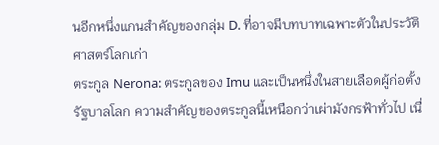นอีกหนึ่งแกนสำคัญของกลุ่ม D. ที่อาจมีบทบาทเฉพาะตัวในประวัติศาสตร์โลกเก่า
ตระกูล Nerona: ตระกูลของ Imu และเป็นหนึ่งในสายเลือดผู้ก่อตั้งรัฐบาลโลก ความสำคัญของตระกูลนี้เหนือกว่าเผ่ามังกรฟ้าทั่วไป เนื่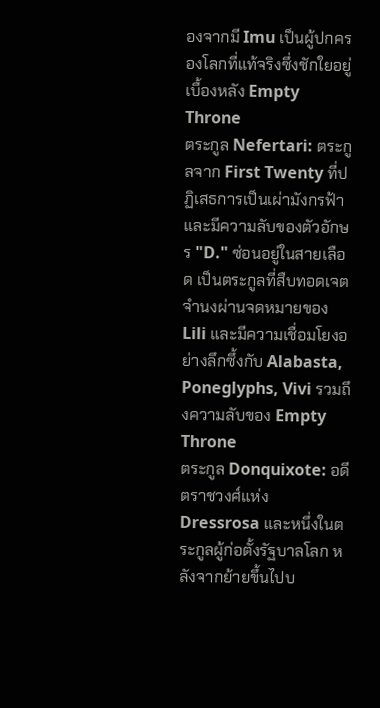องจากมี Imu เป็นผู้ปกครองโลกที่แท้จริงซึ่งชักใยอยู่เบื้องหลัง Empty Throne
ตระกูล Nefertari: ตระกูลจาก First Twenty ที่ปฏิเสธการเป็นเผ่ามังกรฟ้า และมีความลับของตัวอักษร "D." ซ่อนอยู่ในสายเลือด เป็นตระกูลที่สืบทอดเจตจำนงผ่านจดหมายของ Lili และมีความเชื่อมโยงอย่างลึกซึ้งกับ Alabasta, Poneglyphs, Vivi รวมถึงความลับของ Empty Throne
ตระกูล Donquixote: อดีตราชวงศ์แห่ง Dressrosa และหนึ่งในตระกูลผู้ก่อตั้งรัฐบาลโลก หลังจากย้ายขึ้นไปบ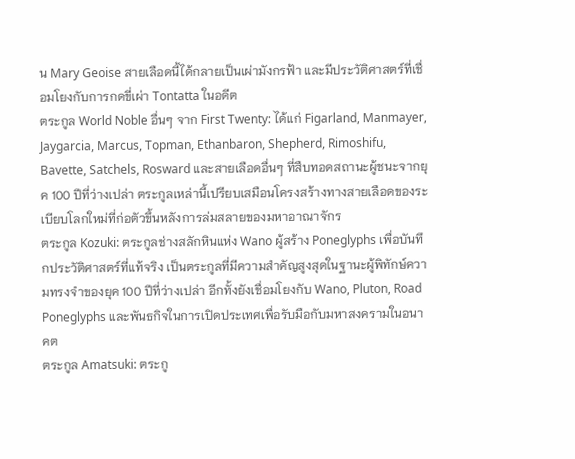น Mary Geoise สายเลือดนี้ได้กลายเป็นเผ่ามังกรฟ้า และมีประวัติศาสตร์ที่เชื่อมโยงกับการกดขี่เผ่า Tontatta ในอดีต
ตระกูล World Noble อื่นๆ จาก First Twenty: ได้แก่ Figarland, Manmayer, Jaygarcia, Marcus, Topman, Ethanbaron, Shepherd, Rimoshifu, Bavette, Satchels, Rosward และสายเลือดอื่นๆ ที่สืบทอดสถานะผู้ชนะจากยุค 100 ปีที่ว่างเปล่า ตระกูลเหล่านี้เปรียบเสมือนโครงสร้างทางสายเลือดของระเบียบโลกใหม่ที่ก่อตัวขึ้นหลังการล่มสลายของมหาอาณาจักร
ตระกูล Kozuki: ตระกูลช่างสลักหินแห่ง Wano ผู้สร้าง Poneglyphs เพื่อบันทึกประวัติศาสตร์ที่แท้จริง เป็นตระกูลที่มีความสำคัญสูงสุดในฐานะผู้พิทักษ์ความทรงจำของยุค 100 ปีที่ว่างเปล่า อีกทั้งยังเชื่อมโยงกับ Wano, Pluton, Road Poneglyphs และพันธกิจในการเปิดประเทศเพื่อรับมือกับมหาสงครามในอนาคต
ตระกูล Amatsuki: ตระกู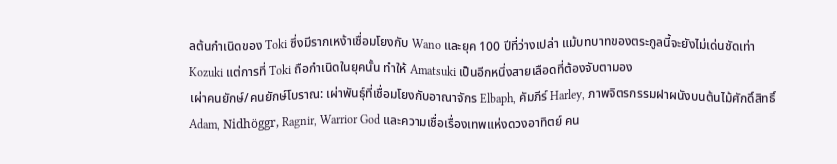ลต้นกำเนิดของ Toki ซึ่งมีรากเหง้าเชื่อมโยงกับ Wano และยุค 100 ปีที่ว่างเปล่า แม้บทบาทของตระกูลนี้จะยังไม่เด่นชัดเท่า Kozuki แต่การที่ Toki ถือกำเนิดในยุคนั้น ทำให้ Amatsuki เป็นอีกหนึ่งสายเลือดที่ต้องจับตามอง
เผ่าคนยักษ์/คนยักษ์โบราณ: เผ่าพันธุ์ที่เชื่อมโยงกับอาณาจักร Elbaph, คัมภีร์ Harley, ภาพจิตรกรรมฝาผนังบนต้นไม้ศักดิ์สิทธิ์ Adam, Nidhöggr, Ragnir, Warrior God และความเชื่อเรื่องเทพแห่งดวงอาทิตย์ คน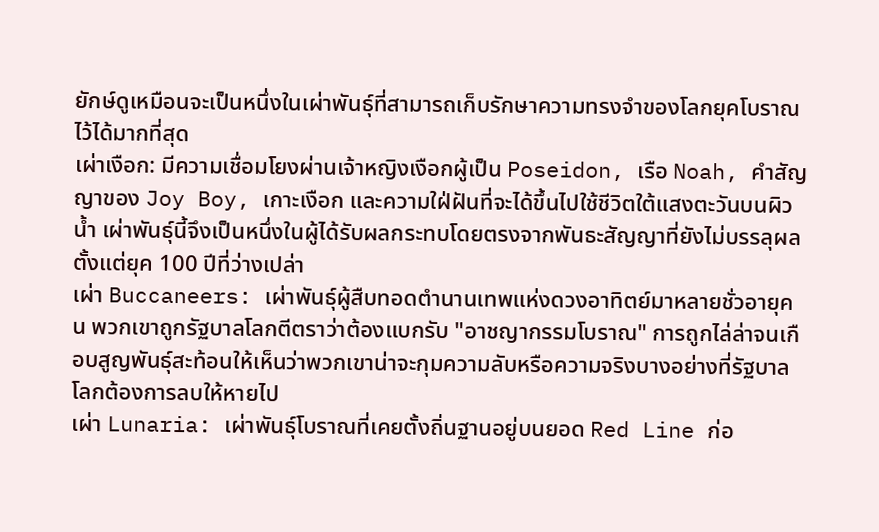ยักษ์ดูเหมือนจะเป็นหนึ่งในเผ่าพันธุ์ที่สามารถเก็บรักษาความทรงจำของโลกยุคโบราณไว้ได้มากที่สุด
เผ่าเงือก: มีความเชื่อมโยงผ่านเจ้าหญิงเงือกผู้เป็น Poseidon, เรือ Noah, คำสัญญาของ Joy Boy, เกาะเงือก และความใฝ่ฝันที่จะได้ขึ้นไปใช้ชีวิตใต้แสงตะวันบนผิวน้ำ เผ่าพันธุ์นี้จึงเป็นหนึ่งในผู้ได้รับผลกระทบโดยตรงจากพันธะสัญญาที่ยังไม่บรรลุผลตั้งแต่ยุค 100 ปีที่ว่างเปล่า
เผ่า Buccaneers: เผ่าพันธุ์ผู้สืบทอดตำนานเทพแห่งดวงอาทิตย์มาหลายชั่วอายุคน พวกเขาถูกรัฐบาลโลกตีตราว่าต้องแบกรับ "อาชญากรรมโบราณ" การถูกไล่ล่าจนเกือบสูญพันธุ์สะท้อนให้เห็นว่าพวกเขาน่าจะกุมความลับหรือความจริงบางอย่างที่รัฐบาลโลกต้องการลบให้หายไป
เผ่า Lunaria: เผ่าพันธุ์โบราณที่เคยตั้งถิ่นฐานอยู่บนยอด Red Line ก่อ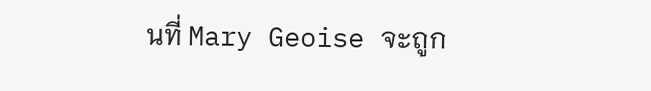นที่ Mary Geoise จะถูก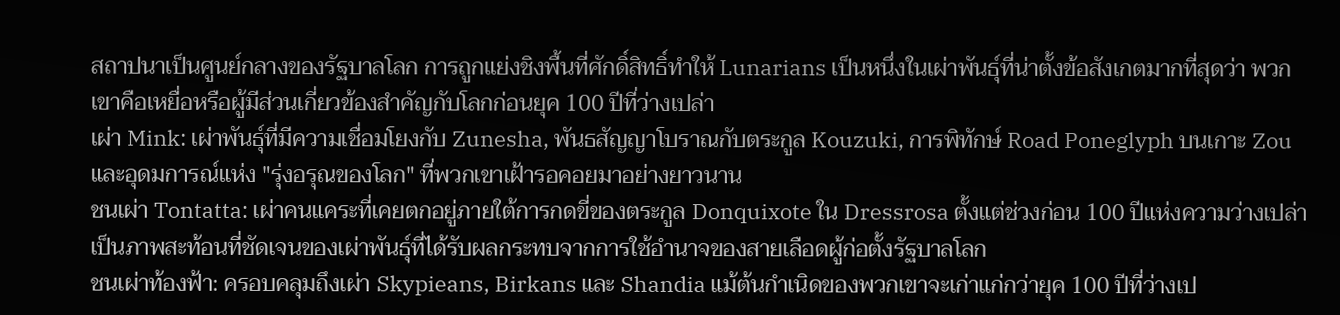สถาปนาเป็นศูนย์กลางของรัฐบาลโลก การถูกแย่งชิงพื้นที่ศักดิ์สิทธิ์ทำให้ Lunarians เป็นหนึ่งในเผ่าพันธุ์ที่น่าตั้งข้อสังเกตมากที่สุดว่า พวกเขาคือเหยื่อหรือผู้มีส่วนเกี่ยวข้องสำคัญกับโลกก่อนยุค 100 ปีที่ว่างเปล่า
เผ่า Mink: เผ่าพันธุ์ที่มีความเชื่อมโยงกับ Zunesha, พันธสัญญาโบราณกับตระกูล Kouzuki, การพิทักษ์ Road Poneglyph บนเกาะ Zou และอุดมการณ์แห่ง "รุ่งอรุณของโลก" ที่พวกเขาเฝ้ารอคอยมาอย่างยาวนาน
ชนเผ่า Tontatta: เผ่าคนแคระที่เคยตกอยู่ภายใต้การกดขี่ของตระกูล Donquixote ใน Dressrosa ตั้งแต่ช่วงก่อน 100 ปีแห่งความว่างเปล่า เป็นภาพสะท้อนที่ชัดเจนของเผ่าพันธุ์ที่ได้รับผลกระทบจากการใช้อำนาจของสายเลือดผู้ก่อตั้งรัฐบาลโลก
ชนเผ่าท้องฟ้า: ครอบคลุมถึงเผ่า Skypieans, Birkans และ Shandia แม้ต้นกำเนิดของพวกเขาจะเก่าแก่กว่ายุค 100 ปีที่ว่างเป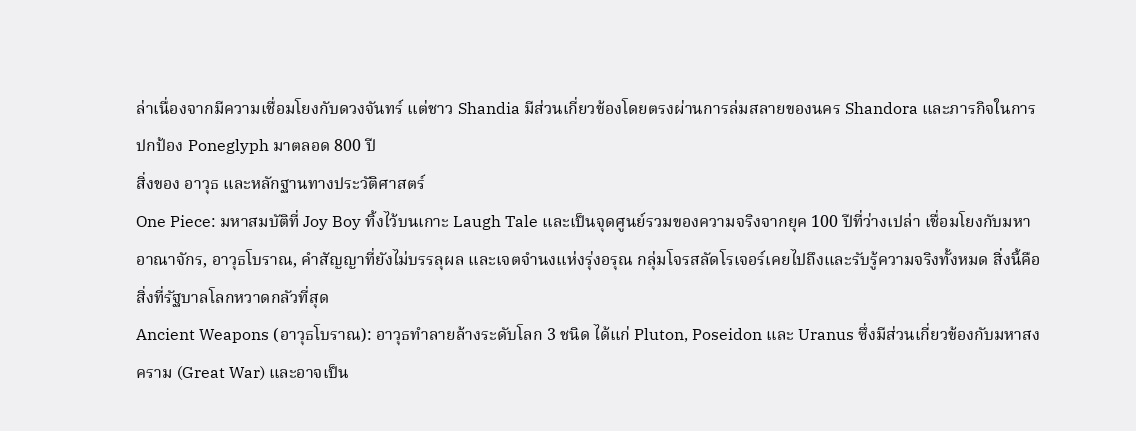ล่าเนื่องจากมีความเชื่อมโยงกับดวงจันทร์ แต่ชาว Shandia มีส่วนเกี่ยวข้องโดยตรงผ่านการล่มสลายของนคร Shandora และภารกิจในการปกป้อง Poneglyph มาตลอด 800 ปี
สิ่งของ อาวุธ และหลักฐานทางประวัติศาสตร์
One Piece: มหาสมบัติที่ Joy Boy ทิ้งไว้บนเกาะ Laugh Tale และเป็นจุดศูนย์รวมของความจริงจากยุค 100 ปีที่ว่างเปล่า เชื่อมโยงกับมหาอาณาจักร, อาวุธโบราณ, คำสัญญาที่ยังไม่บรรลุผล และเจตจำนงแห่งรุ่งอรุณ กลุ่มโจรสลัดโรเจอร์เคยไปถึงและรับรู้ความจริงทั้งหมด สิ่งนี้คือสิ่งที่รัฐบาลโลกหวาดกลัวที่สุด
Ancient Weapons (อาวุธโบราณ): อาวุธทำลายล้างระดับโลก 3 ชนิด ได้แก่ Pluton, Poseidon และ Uranus ซึ่งมีส่วนเกี่ยวข้องกับมหาสงคราม (Great War) และอาจเป็น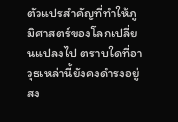ตัวแปรสำคัญที่ทำให้ภูมิศาสตร์ของโลกเปลี่ยนแปลงไป ตราบใดที่อาวุธเหล่านี้ยังคงดำรงอยู่ สง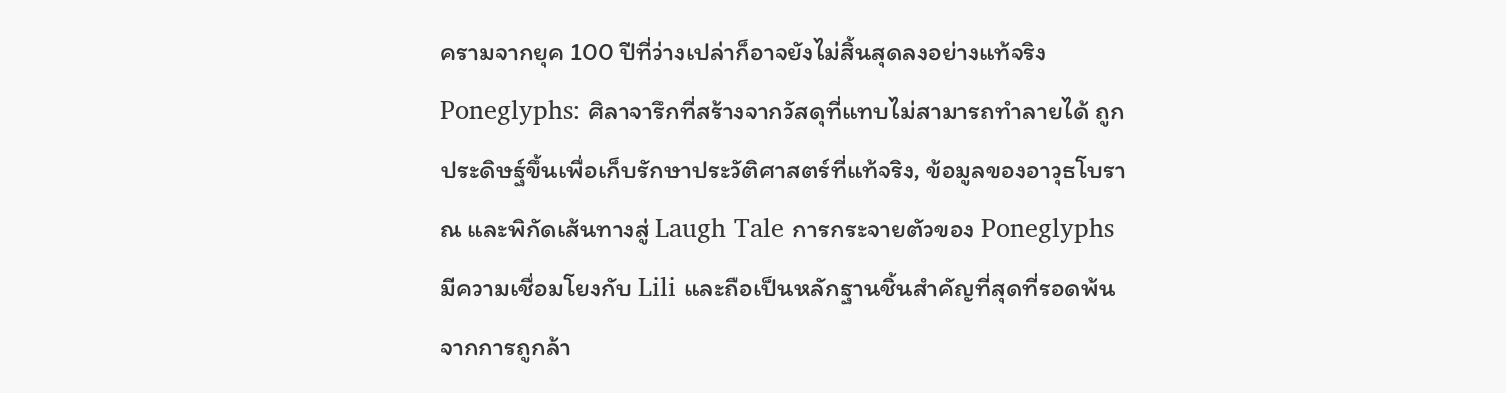ครามจากยุค 100 ปีที่ว่างเปล่าก็อาจยังไม่สิ้นสุดลงอย่างแท้จริง
Poneglyphs: ศิลาจารึกที่สร้างจากวัสดุที่แทบไม่สามารถทำลายได้ ถูกประดิษฐ์ขึ้นเพื่อเก็บรักษาประวัติศาสตร์ที่แท้จริง, ข้อมูลของอาวุธโบราณ และพิกัดเส้นทางสู่ Laugh Tale การกระจายตัวของ Poneglyphs มีความเชื่อมโยงกับ Lili และถือเป็นหลักฐานชิ้นสำคัญที่สุดที่รอดพ้นจากการถูกล้า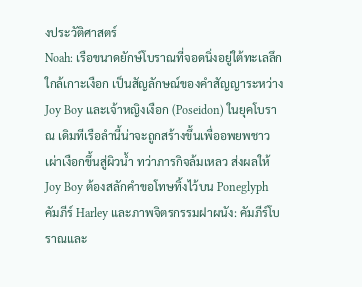งประวัติศาสตร์
Noah: เรือขนาดยักษ์โบราณที่จอดนิ่งอยู่ใต้ทะเลลึกใกล้เกาะเงือก เป็นสัญลักษณ์ของคำสัญญาระหว่าง Joy Boy และเจ้าหญิงเงือก (Poseidon) ในยุคโบราณ เดิมทีเรือลำนี้น่าจะถูกสร้างขึ้นเพื่ออพยพชาวเผ่าเงือกขึ้นสู่ผิวน้ำ ทว่าภารกิจล้มเหลว ส่งผลให้ Joy Boy ต้องสลักคำขอโทษทิ้งไว้บน Poneglyph
คัมภีร์ Harley และภาพจิตรกรรมฝาผนัง: คัมภีร์โบราณและ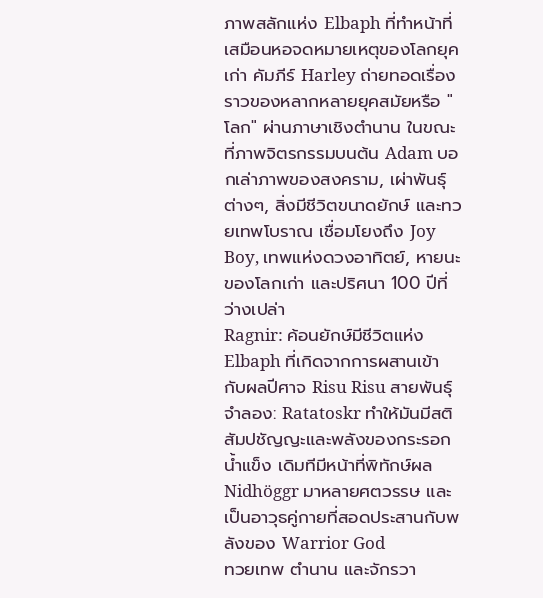ภาพสลักแห่ง Elbaph ที่ทำหน้าที่เสมือนหอจดหมายเหตุของโลกยุคเก่า คัมภีร์ Harley ถ่ายทอดเรื่องราวของหลากหลายยุคสมัยหรือ "โลก" ผ่านภาษาเชิงตำนาน ในขณะที่ภาพจิตรกรรมบนต้น Adam บอกเล่าภาพของสงคราม, เผ่าพันธุ์ต่างๆ, สิ่งมีชีวิตขนาดยักษ์ และทวยเทพโบราณ เชื่อมโยงถึง Joy Boy, เทพแห่งดวงอาทิตย์, หายนะของโลกเก่า และปริศนา 100 ปีที่ว่างเปล่า
Ragnir: ค้อนยักษ์มีชีวิตแห่ง Elbaph ที่เกิดจากการผสานเข้ากับผลปีศาจ Risu Risu สายพันธุ์จำลอง: Ratatoskr ทำให้มันมีสติสัมปชัญญะและพลังของกระรอกน้ำแข็ง เดิมทีมีหน้าที่พิทักษ์ผล Nidhöggr มาหลายศตวรรษ และเป็นอาวุธคู่กายที่สอดประสานกับพลังของ Warrior God
ทวยเทพ ตำนาน และจักรวา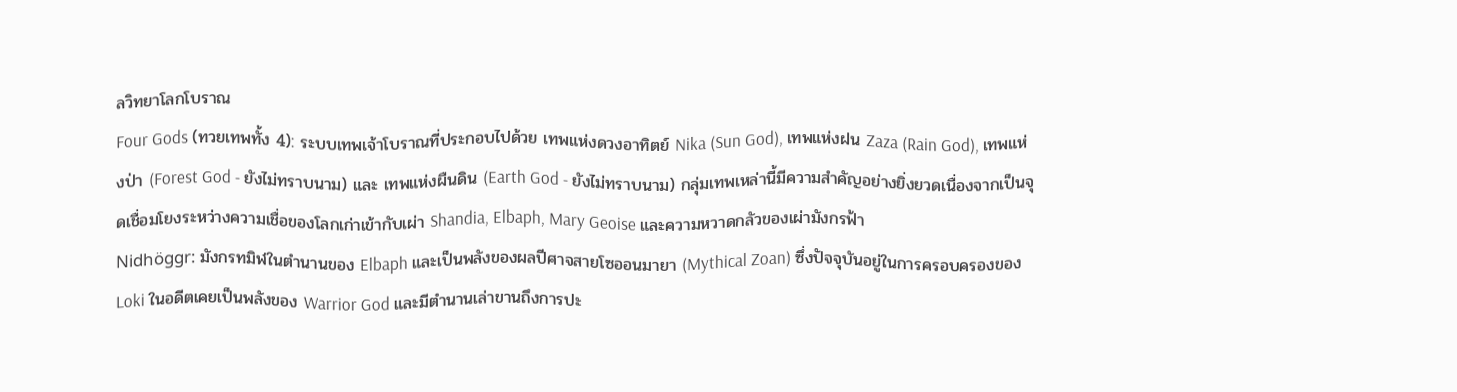ลวิทยาโลกโบราณ
Four Gods (ทวยเทพทั้ง 4): ระบบเทพเจ้าโบราณที่ประกอบไปด้วย เทพแห่งดวงอาทิตย์ Nika (Sun God), เทพแห่งฝน Zaza (Rain God), เทพแห่งป่า (Forest God - ยังไม่ทราบนาม) และ เทพแห่งผืนดิน (Earth God - ยังไม่ทราบนาม) กลุ่มเทพเหล่านี้มีความสำคัญอย่างยิ่งยวดเนื่องจากเป็นจุดเชื่อมโยงระหว่างความเชื่อของโลกเก่าเข้ากับเผ่า Shandia, Elbaph, Mary Geoise และความหวาดกลัวของเผ่ามังกรฟ้า
Nidhöggr: มังกรทมิฬในตำนานของ Elbaph และเป็นพลังของผลปีศาจสายโซออนมายา (Mythical Zoan) ซึ่งปัจจุบันอยู่ในการครอบครองของ Loki ในอดีตเคยเป็นพลังของ Warrior God และมีตำนานเล่าขานถึงการปะ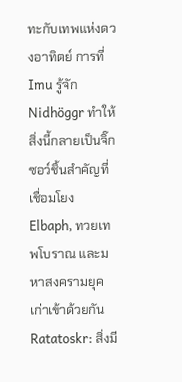ทะกับเทพแห่งดวงอาทิตย์ การที่ Imu รู้จัก Nidhöggr ทำให้สิ่งนี้กลายเป็นจิ๊กซอว์ชิ้นสำคัญที่เชื่อมโยง Elbaph, ทวยเทพโบราณ และมหาสงครามยุคเก่าเข้าด้วยกัน
Ratatoskr: สิ่งมี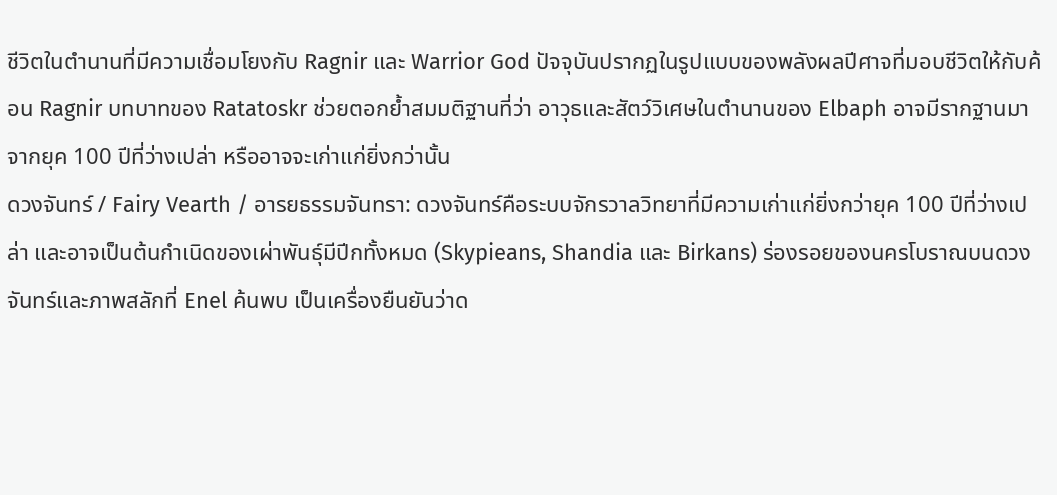ชีวิตในตำนานที่มีความเชื่อมโยงกับ Ragnir และ Warrior God ปัจจุบันปรากฏในรูปแบบของพลังผลปีศาจที่มอบชีวิตให้กับค้อน Ragnir บทบาทของ Ratatoskr ช่วยตอกย้ำสมมติฐานที่ว่า อาวุธและสัตว์วิเศษในตำนานของ Elbaph อาจมีรากฐานมาจากยุค 100 ปีที่ว่างเปล่า หรืออาจจะเก่าแก่ยิ่งกว่านั้น
ดวงจันทร์ / Fairy Vearth / อารยธรรมจันทรา: ดวงจันทร์คือระบบจักรวาลวิทยาที่มีความเก่าแก่ยิ่งกว่ายุค 100 ปีที่ว่างเปล่า และอาจเป็นต้นกำเนิดของเผ่าพันธุ์มีปีกทั้งหมด (Skypieans, Shandia และ Birkans) ร่องรอยของนครโบราณบนดวงจันทร์และภาพสลักที่ Enel ค้นพบ เป็นเครื่องยืนยันว่าด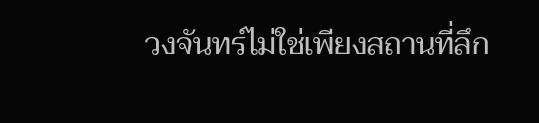วงจันทร์ไม่ใช่เพียงสถานที่ลึก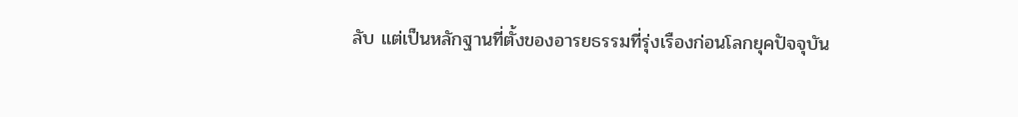ลับ แต่เป็นหลักฐานที่ตั้งของอารยธรรมที่รุ่งเรืองก่อนโลกยุคปัจจุบัน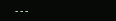---